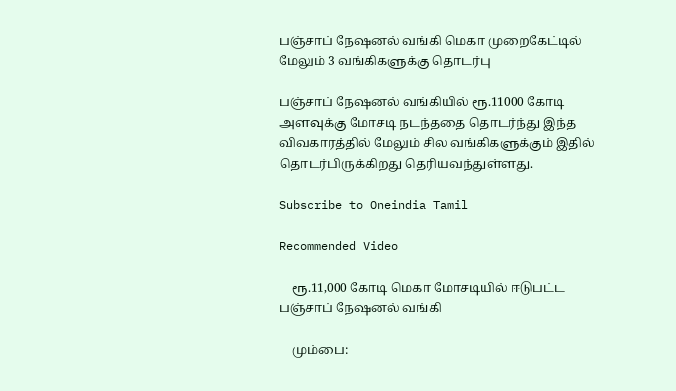பஞ்சாப் நேஷனல் வங்கி மெகா முறைகேட்டில் மேலும் 3 வங்கிகளுக்கு தொடர்பு

பஞ்சாப் நேஷனல் வங்கியில் ரூ.11000 கோடி அளவுக்கு மோசடி நடந்ததை தொடர்ந்து இந்த விவகாரத்தில் மேலும் சில வங்கிகளுக்கும் இதில் தொடர்பிருக்கிறது தெரியவந்துள்ளது.

Subscribe to Oneindia Tamil

Recommended Video

    ரூ.11,000 கோடி மெகா மோசடியில் ஈடுபட்ட பஞ்சாப் நேஷனல் வங்கி

    மும்பை: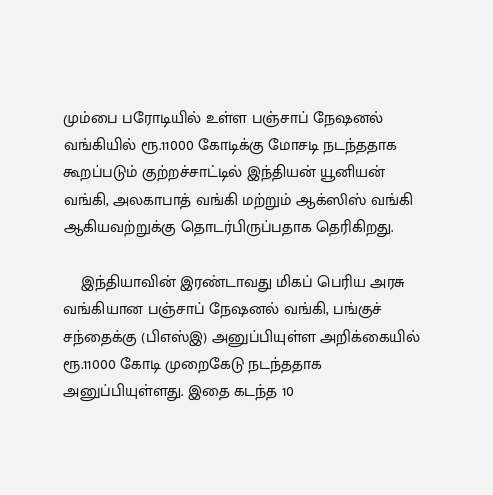மும்பை பரோடியில் உள்ள பஞ்சாப் நேஷனல் வங்கியில் ரூ.11000 கோடிக்கு மோசடி நடந்ததாக கூறப்படும் குற்றச்சாட்டில் இந்தியன் யூனியன் வங்கி, அலகாபாத் வங்கி மற்றும் ஆக்ஸிஸ் வங்கி ஆகியவற்றுக்கு தொடர்பிருப்பதாக தெரிகிறது.

    இந்தியாவின் இரண்டாவது மிகப் பெரிய அரசு வங்கியான பஞ்சாப் நேஷனல் வங்கி, பங்குச் சந்தைக்கு (பிஎஸ்இ) அனுப்பியுள்ள அறிக்கையில் ரூ.11000 கோடி முறைகேடு நடந்ததாக அனுப்பியுள்ளது. இதை கடந்த 10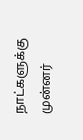நாட்களுக்கு முன்னர்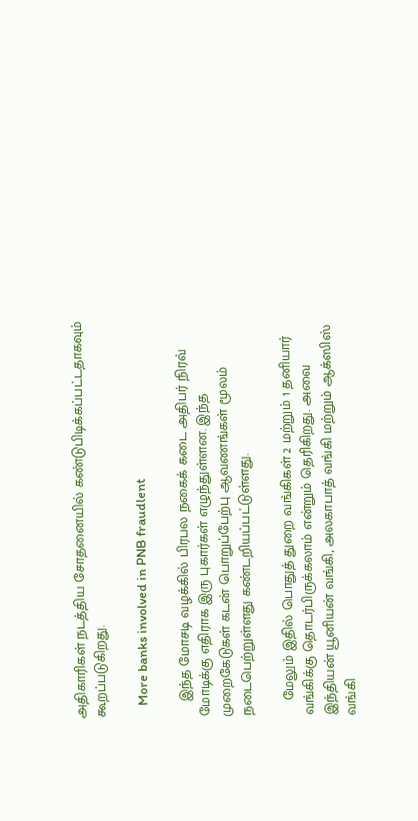அதிகாரிகள் நடத்திய சோதனையில் கண்டுபிடிக்கப்பட்டதாகவும் கூறப்படுகிறது.

    More banks involved in PNB fraudlent

    இந்த மோசடி வழக்கில் பிரபல நகைக் கடை அதிபர் நிரவ் மோடிக்கு எதிராக இரு புகார்கள் எழுந்துள்ளன. இந்த முறைகேடுகள் கடன் பொறுப்பேற்பு ஆவணங்கள் மூலம் நடைபெற்றுள்ளது கண்டறியப்பட்டுள்ளது.

    மேலும் இதில் பொதுத் துறை வங்கிகள் 2 மற்றும் 1 தனியார் வங்கிக்கு தொடர்பிருக்கலாம் என்றும் தெரிகிறது. அவை இந்தியன் யூனியன் வங்கி, அலகாபாத் வங்கி மற்றும் ஆக்ஸிஸ் வங்கி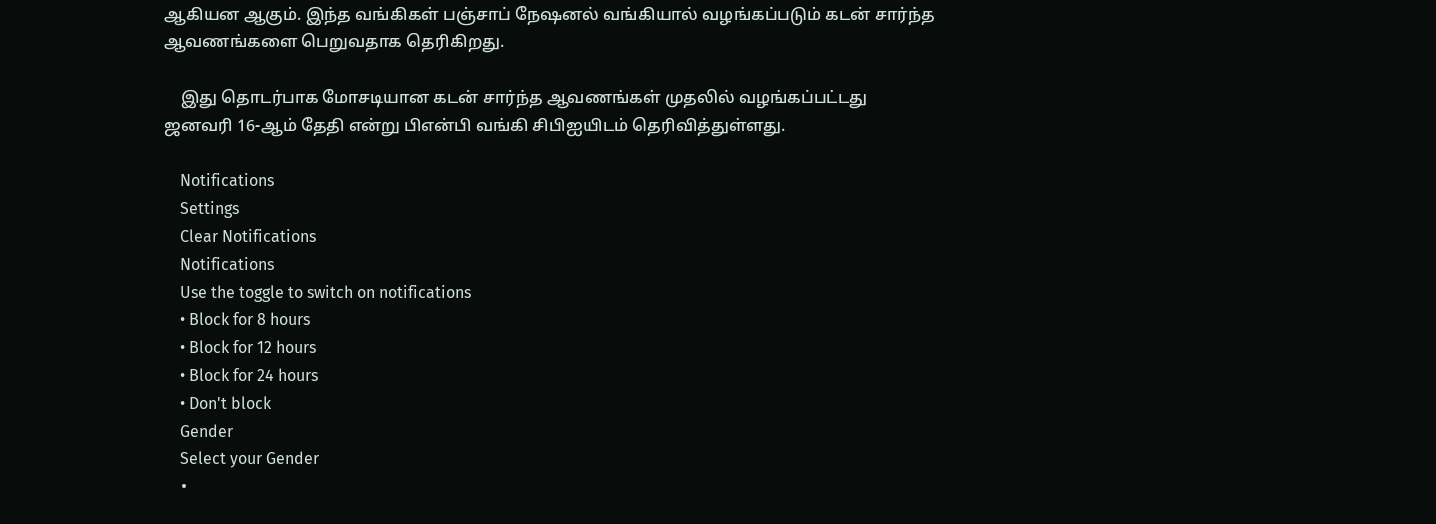ஆகியன ஆகும். இந்த வங்கிகள் பஞ்சாப் நேஷனல் வங்கியால் வழங்கப்படும் கடன் சார்ந்த ஆவணங்களை பெறுவதாக தெரிகிறது.

    இது தொடர்பாக மோசடியான கடன் சார்ந்த ஆவணங்கள் முதலில் வழங்கப்பட்டது ஜனவரி 16-ஆம் தேதி என்று பிஎன்பி வங்கி சிபிஐயிடம் தெரிவித்துள்ளது.

    Notifications
    Settings
    Clear Notifications
    Notifications
    Use the toggle to switch on notifications
    • Block for 8 hours
    • Block for 12 hours
    • Block for 24 hours
    • Don't block
    Gender
    Select your Gender
    •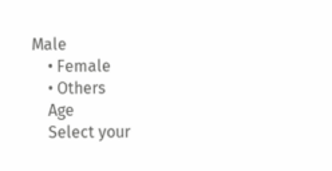Male
    • Female
    • Others
    Age
    Select your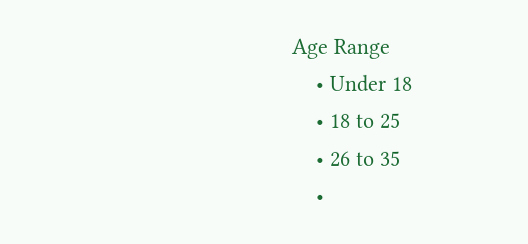Age Range
    • Under 18
    • 18 to 25
    • 26 to 35
    •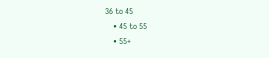36 to 45
    • 45 to 55
    • 55+